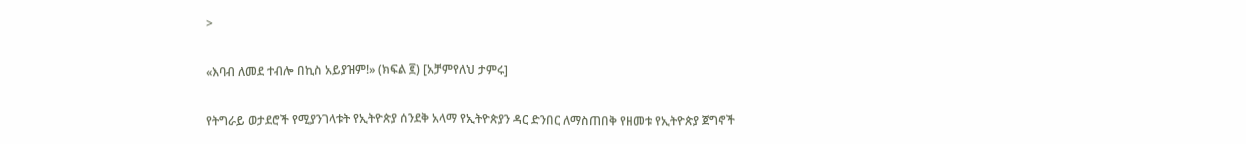>

«እባብ ለመደ ተብሎ በኪስ አይያዝም!» (ክፍል ፪) [አቻምየለህ ታምሩ]

የትግራይ ወታደሮች የሚያንገላቱት የኢትዮጵያ ሰንደቅ አላማ የኢትዮጵያን ዳር ድንበር ለማስጠበቅ የዘመቱ የኢትዮጵያ ጀግኖች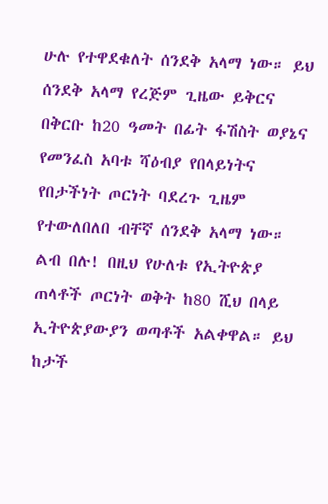ሁሉ የተዋደቁለት ሰንደቅ አላማ ነው። ይህ ሰንደቅ አላማ የረጅም ጊዜው ይቅርና በቅርቡ ከ20 ዓመት በፊት ፋሽስት ወያኔና የመንፈስ አባቱ ሻዕብያ የበላይነትና የበታችነት ጦርነት ባደረጉ ጊዜም የተውለበለበ ብቸኛ ሰንደቅ አላማ ነው። ልብ በሉ! በዚህ የሁለቱ የኢትዮጵያ ጠላቶች ጦርነት ወቅት ከ80 ሺህ በላይ ኢትዮጵያውያን ወጣቶች አልቀዋል። ይህ ከታች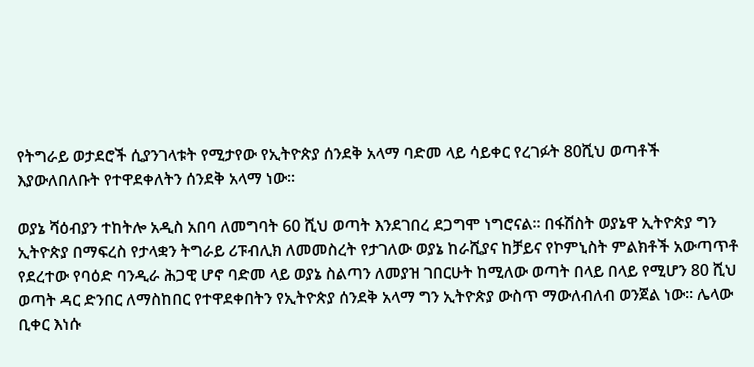የትግራይ ወታደሮች ሲያንገላቱት የሚታየው የኢትዮጵያ ሰንደቅ አላማ ባድመ ላይ ሳይቀር የረገፉት 80ሺህ ወጣቶች እያውለበለቡት የተዋደቀለትን ሰንደቅ አላማ ነው።

ወያኔ ሻዕብያን ተከትሎ አዲስ አበባ ለመግባት 60 ሺህ ወጣት እንደገበረ ደጋግሞ ነግሮናል። በፋሽስት ወያኔዋ ኢትዮጵያ ግን ኢትዮጵያ በማፍረስ የታላቋን ትግራይ ሪፑብሊክ ለመመስረት የታገለው ወያኔ ከራሺያና ከቻይና የኮምኒስት ምልክቶች አውጣጥቶ የደረተው የባዕድ ባንዲራ ሕጋዊ ሆኖ ባድመ ላይ ወያኔ ስልጣን ለመያዝ ገበርሁት ከሚለው ወጣት በላይ በላይ የሚሆን 80 ሺህ ወጣት ዳር ድንበር ለማስከበር የተዋደቀበትን የኢትዮጵያ ሰንደቅ አላማ ግን ኢትዮጵያ ውስጥ ማውለብለብ ወንጀል ነው። ሌላው ቢቀር እነሱ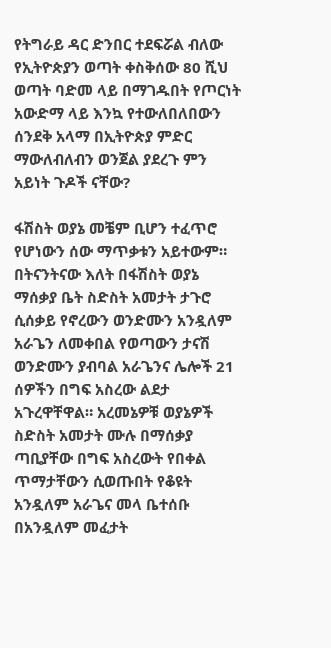የትግራይ ዳር ድንበር ተደፍሯል ብለው የኢትዮጵያን ወጣት ቀስቅሰው 80 ሺህ ወጣት ባድመ ላይ በማገዱበት የጦርነት አውድማ ላይ እንኳ የተውለበለበውን ሰንደቅ አላማ በኢትዮጵያ ምድር ማውለብለብን ወንጀል ያደረጉ ምን አይነት ጉዶች ናቸው?

ፋሽስት ወያኔ መቼም ቢሆን ተፈጥሮ የሆነውን ሰው ማጥቃቱን አይተውም። በትናንትናው እለት በፋሽስት ወያኔ ማሰቃያ ቤት ስድስት አመታት ታጉሮ ሲሰቃይ የኖረውን ወንድሙን አንዷለም አራጌን ለመቀበል የወጣውን ታናሽ ወንድሙን ያብባል አራጌንና ሌሎች 21 ሰዎችን በግፍ አስረው ልደታ አጉረዋቸዋል። አረመኔዎቹ ወያኔዎች ስድስት አመታት ሙሉ በማሰቃያ ጣቢያቸው በግፍ አስረውት የበቀል ጥማታቸውን ሲወጡበት የቆዩት አንዷለም አራጌና መላ ቤተሰቡ በአንዷለም መፈታት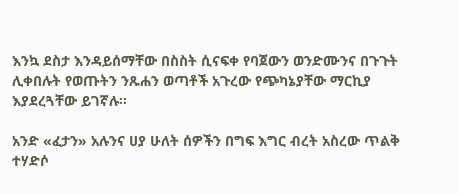እንኳ ደስታ እንዳይሰማቸው በስስት ሲናፍቀ የባጀውን ወንድሙንና በጉጉት ሊቀበሉት የወጡትን ንጹሐን ወጣቶች አጉረው የጭካኔያቸው ማርኪያ እያደረጓቸው ይገኛሉ።

አንድ «ፈታን» አሉንና ሀያ ሁለት ሰዎችን በግፍ እግር ብረት አስረው ጥልቅ ተሃድሶ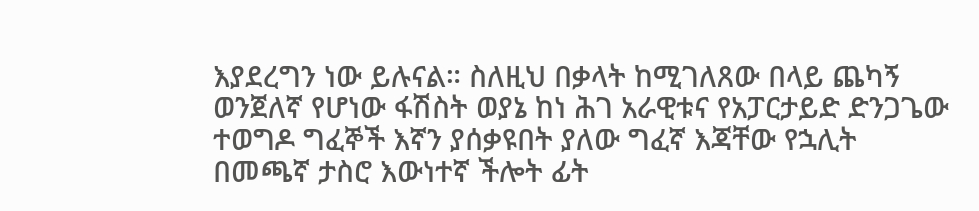እያደረግን ነው ይሉናል። ስለዚህ በቃላት ከሚገለጸው በላይ ጨካኝ ወንጀለኛ የሆነው ፋሽስት ወያኔ ከነ ሕገ አራዊቱና የአፓርታይድ ድንጋጌው ተወግዶ ግፈኞች እኛን ያሰቃዩበት ያለው ግፈኛ እጃቸው የኋሊት በመጫኛ ታስሮ እውነተኛ ችሎት ፊት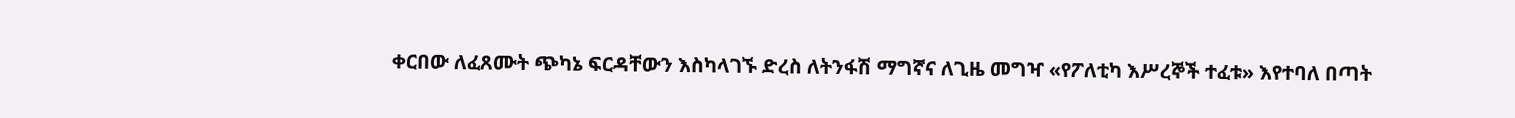ቀርበው ለፈጸሙት ጭካኔ ፍርዳቸውን እስካላገኙ ድረስ ለትንፋሽ ማግኛና ለጊዜ መግዣ «የፖለቲካ እሥረኞች ተፈቱ» እየተባለ በጣት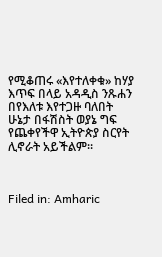የሚቆጠሩ «እየተለቀቁ» ከሃያ እጥፍ በላይ አዳዲስ ንጹሐን በየእለቱ እየተጋዙ ባለበት ሁኔታ በፋሽስት ወያኔ ግፍ የጨቀየችዋ ኢትዮጵያ ስርየት ሊኖራት አይችልም።



Filed in: Amharic